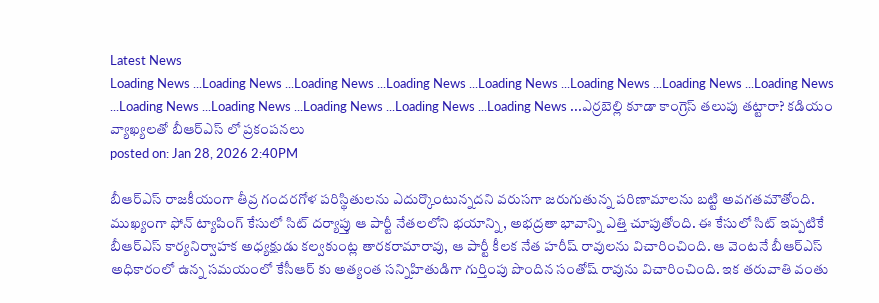Latest News
Loading News ...Loading News ...Loading News ...Loading News ...Loading News ...Loading News ...Loading News ...Loading News ...Loading News ...Loading News ...Loading News ...Loading News ...Loading News ...ఎర్రబెల్లి కూడా కాంగ్రెస్ తలుపు తట్టారా? కడియం వ్యాఖ్యలతో బీఆర్ఎస్ లో ప్రకంపనలు
posted on: Jan 28, 2026 2:40PM

బీఆర్ఎస్ రాజకీయంగా తీవ్ర గందరగోళ పరిస్థితులను ఎదుర్కొంటున్నదని వరుసగా జరుగుతున్న పరిణామాలను బట్టి అవగతమౌతోంది. ముఖ్యంగా ఫోన్ ట్యాపింగ్ కేసులో సిట్ దర్యాప్తు ఆ పార్టీ నేతలలోని భయాన్ని, అభద్రతా భావాన్ని ఎత్తి చూపుతోంది. ఈ కేసులో సిట్ ఇప్పటికే బీఆర్ఎస్ కార్యనిర్వాహక అధ్యక్షుడు కల్వకుంట్ల తారకరామారావు, ఆ పార్టీ కీలక నేత హరీష్ రావులను విచారించింది. ఆ వెంటనే బీఆర్ఎస్ అధికారంలో ఉన్న సమయంలో కేసీఆర్ కు అత్యంత సన్నిహితుడిగా గుర్తింపు పొందిన సంతోష్ రావును విచారించింది. ఇక తరువాతి వంతు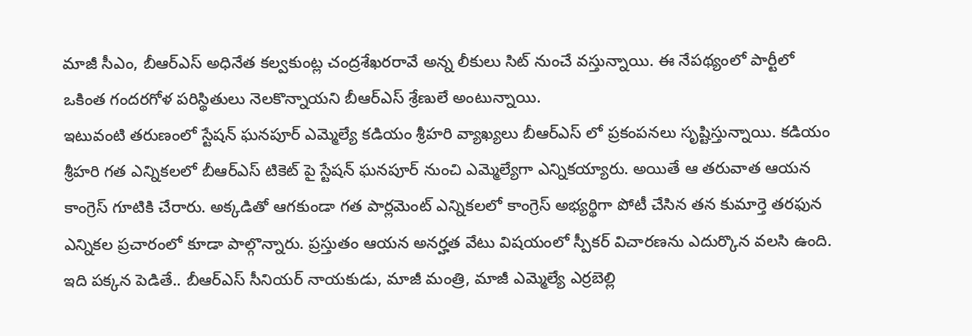మాజీ సీఎం, బీఆర్ఎస్ అధినేత కల్వకుంట్ల చంద్రశేఖరరావే అన్న లీకులు సిట్ నుంచే వస్తున్నాయి. ఈ నేపథ్యంలో పార్టీలో ఒకింత గందరగోళ పరిస్థితులు నెలకొన్నాయని బీఆర్ఎస్ శ్రేణులే అంటున్నాయి.
ఇటువంటి తరుణంలో స్టేషన్ ఘనపూర్ ఎమ్మెల్యే కడియం శ్రీహరి వ్యాఖ్యలు బీఆర్ఎస్ లో ప్రకంపనలు సృష్టిస్తున్నాయి. కడియం శ్రీహరి గత ఎన్నికలలో బీఆర్ఎస్ టికెట్ పై స్టేషన్ ఘనపూర్ నుంచి ఎమ్మెల్యేగా ఎన్నికయ్యారు. అయితే ఆ తరువాత ఆయన కాంగ్రెస్ గూటికి చేరారు. అక్కడితో ఆగకుండా గత పార్లమెంట్ ఎన్నికలలో కాంగ్రెస్ అభ్యర్థిగా పోటీ చేసిన తన కుమార్తె తరఫున ఎన్నికల ప్రచారంలో కూడా పాల్గొన్నారు. ప్రస్తుతం ఆయన అనర్హత వేటు విషయంలో స్పీకర్ విచారణను ఎదుర్కొన వలసి ఉంది. ఇది పక్కన పెడితే.. బీఆర్ఎస్ సీనియర్ నాయకుడు, మాజీ మంత్రి, మాజీ ఎమ్మెల్యే ఎర్రబెల్లి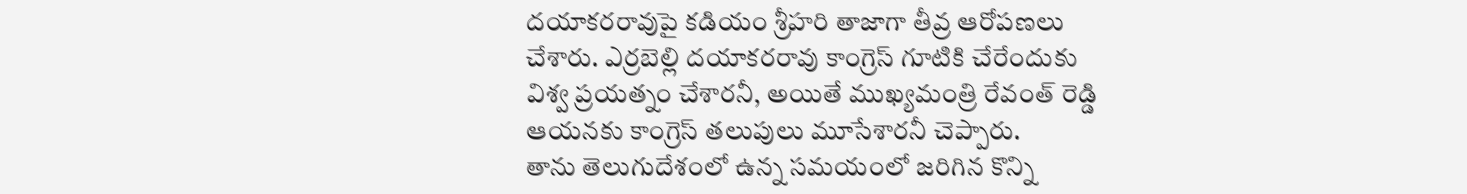దయాకరరావుపై కడియం శ్రీహరి తాజాగా తీవ్ర ఆరోపణలు చేశారు. ఎర్రబెల్లి దయాకరరావు కాంగ్రెస్ గూటికి చేరేందుకు విశ్వ ప్రయత్నం చేశారనీ, అయితే ముఖ్యమంత్రి రేవంత్ రెడ్డి ఆయనకు కాంగ్రెస్ తలుపులు మూసేశారనీ చెప్పారు.
తాను తెలుగుదేశంలో ఉన్న సమయంలో జరిగిన కొన్ని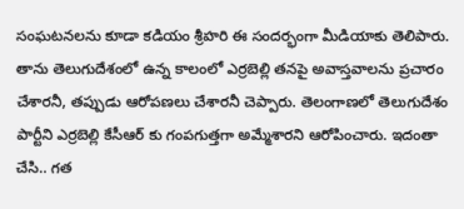సంఘటనలను కూడా కడియం శ్రీహరి ఈ సందర్భంగా మీడియాకు తెలిపారు. తాను తెలుగుదేశంలో ఉన్న కాలంలో ఎర్రబెల్లి తనపై అవాస్తవాలను ప్రచారం చేశారనీ, తప్పుడు ఆరోపణలు చేశారనీ చెప్పారు. తెలంగాణలో తెలుగుదేశం పార్టీని ఎర్రబెల్లి కేసీఆర్ కు గంపగుత్తగా అమ్మేశారని ఆరోపించారు. ఇదంతా చేసి.. గత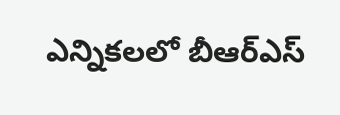ఎన్నికలలో బీఆర్ఎస్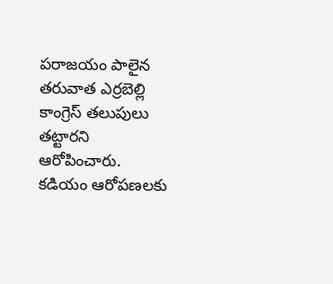పరాజయం పాలైన తరువాత ఎర్రబెల్లి కాంగ్రెస్ తలుపులు తట్టారని ఆరోపించారు. కడియం ఆరోపణలకు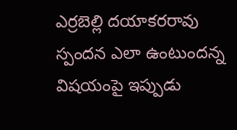ఎర్రబెల్లి దయాకరరావు స్పందన ఎలా ఉంటుందన్న విషయంపై ఇప్పుడు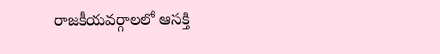రాజకీయవర్గాలలో ఆసక్తి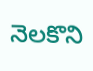నెలకొని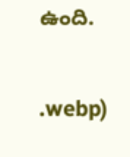ఉంది.


.webp)